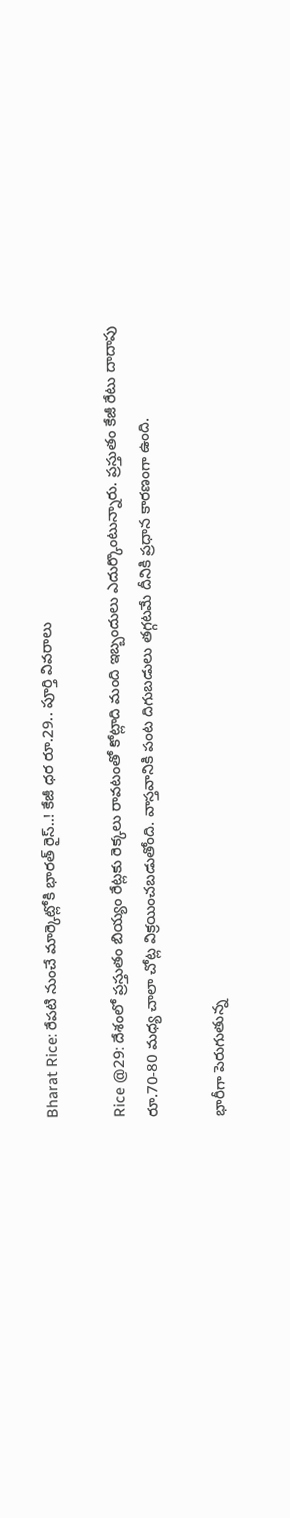Bharat Rice: రేపటి నుంచే మార్కెట్లోకి భారత్ రైస్..! కేజీ ధర రూ.29.. పూర్తి వివరాలు

Rice @29: దేశంలో ప్రస్తుతం బియ్యం రేట్లకు రెక్కలు రావటంతో కోట్లాది మంది ఇబ్బందులు ఎదుర్కొంటున్నారు. ప్రస్తుతం కేజీ రేటు దాదాపు రూ.70-80 మధ్య చాలా చోట్ల విక్రయించబడుతోంది. వాస్తవానికి పంట దిగుబడులు తగ్గటమే దీనికి ప్రధాన కారణంగా ఉంది.

భారీగా పెరుగుతున్న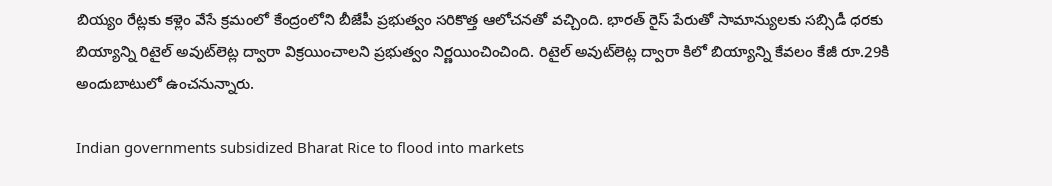బియ్యం రేట్లకు కళ్లెం వేసే క్రమంలో కేంద్రంలోని బీజేపీ ప్రభుత్వం సరికొత్త ఆలోచనతో వచ్చింది. భారత్ రైస్ పేరుతో సామాన్యులకు సబ్సిడీ ధరకు బియ్యాన్ని రిటైల్ అవుట్‌లెట్ల ద్వారా విక్రయించాలని ప్రభుత్వం నిర్ణయించించింది. రిటైల్ అవుట్‌లెట్ల ద్వారా కిలో బియ్యాన్ని కేవలం కేజీ రూ.29కి అందుబాటులో ఉంచనున్నారు.

Indian governments subsidized Bharat Rice to flood into markets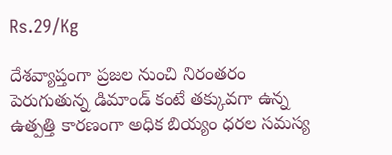Rs.29/Kg

దేశవ్యాప్తంగా ప్రజల నుంచి నిరంతరం పెరుగుతున్న డిమాండ్ కంటే తక్కువగా ఉన్న ఉత్పత్తి కారణంగా అధిక బియ్యం ధరల సమస్య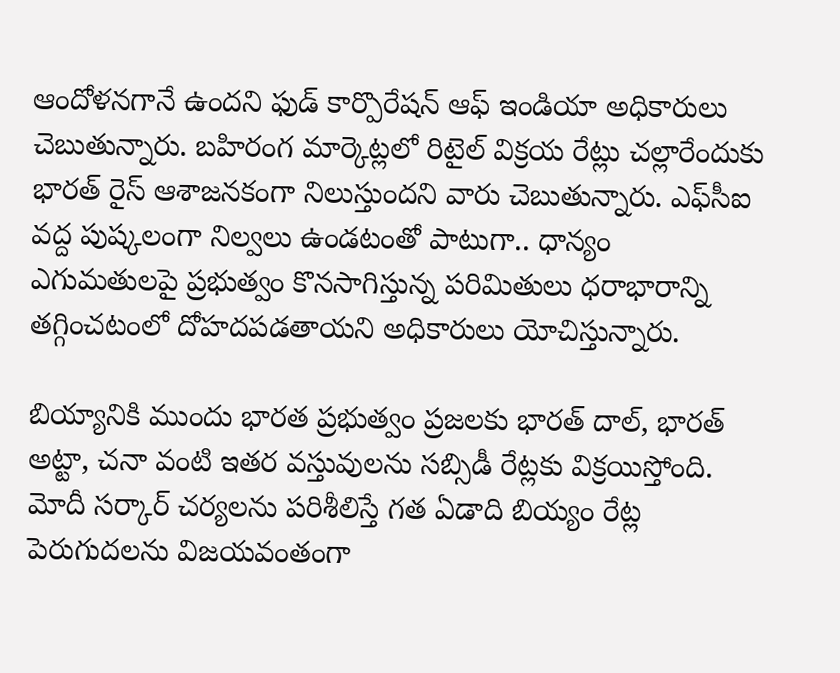ఆందోళనగానే ఉందని ఫుడ్ కార్పొరేషన్ ఆఫ్ ఇండియా అధికారులు చెబుతున్నారు. బహిరంగ మార్కెట్లలో రిటైల్ విక్రయ రేట్లు చల్లారేందుకు భారత్ రైస్ ఆశాజనకంగా నిలుస్తుందని వారు చెబుతున్నారు. ఎఫ్‌సీఐ వద్ద పుష్కలంగా నిల్వలు ఉండటంతో పాటుగా.. ధాన్యం ఎగుమతులపై ప్రభుత్వం కొనసాగిస్తున్న పరిమితులు ధరాభారాన్ని తగ్గించటంలో దోహదపడతాయని అధికారులు యోచిస్తున్నారు.

బియ్యానికి ముందు భారత ప్రభుత్వం ప్రజలకు భారత్ దాల్, భారత్ అట్టా, చనా వంటి ఇతర వస్తువులను సబ్సిడీ రేట్లకు విక్రయిస్తోంది. మోదీ సర్కార్ చర్యలను పరిశీలిస్తే గత ఏడాది బియ్యం రేట్ల పెరుగుదలను విజయవంతంగా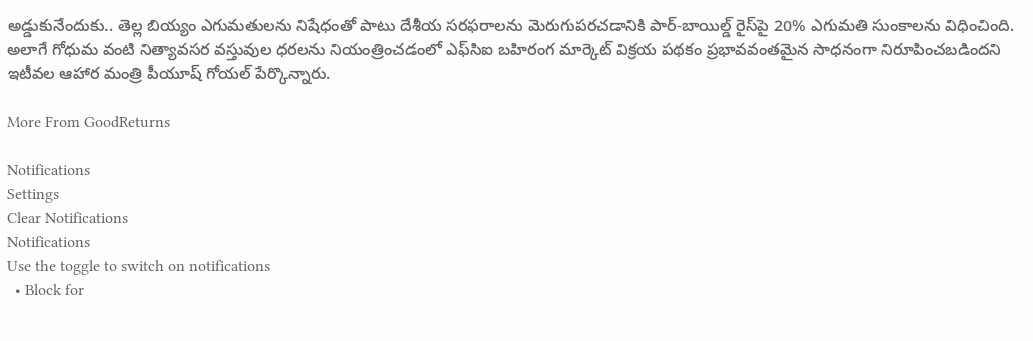అడ్డుకునేందుకు.. తెల్ల బియ్యం ఎగుమతులను నిషేధంతో పాటు దేశీయ సరఫరాలను మెరుగుపరచడానికి పార్-బాయిల్డ్ రైస్‌పై 20% ఎగుమతి సుంకాలను విధించింది. అలాగే గోధుమ వంటి నిత్యావసర వస్తువుల ధరలను నియంత్రించడంలో ఎఫ్‌సిఐ బహిరంగ మార్కెట్ విక్రయ పథకం ప్రభావవంతమైన సాధనంగా నిరూపించబడిందని ఇటీవల ఆహార మంత్రి పీయూష్ గోయల్ పేర్కొన్నారు.

More From GoodReturns

Notifications
Settings
Clear Notifications
Notifications
Use the toggle to switch on notifications
  • Block for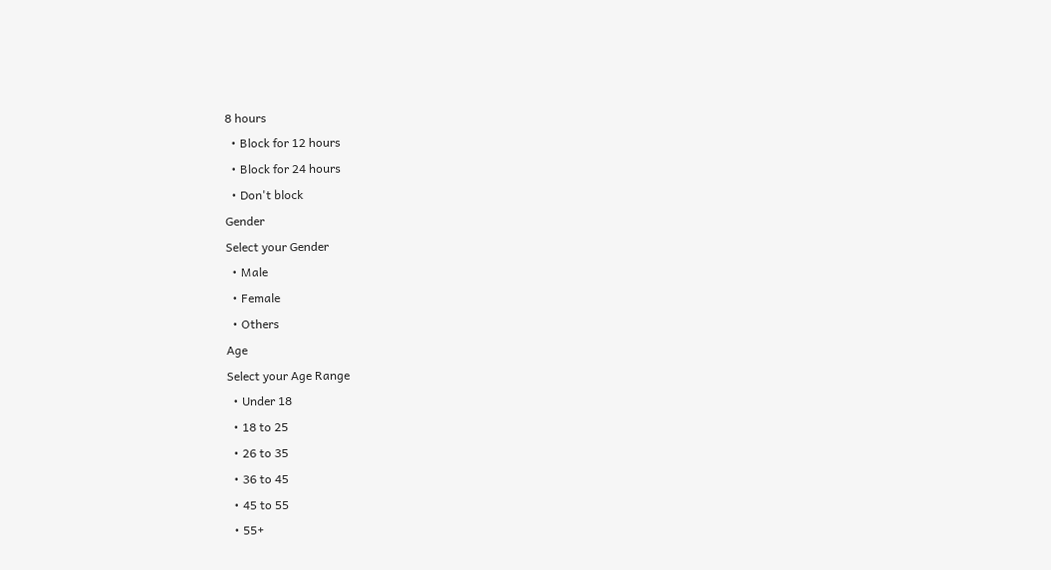8 hours
  • Block for 12 hours
  • Block for 24 hours
  • Don't block
Gender
Select your Gender
  • Male
  • Female
  • Others
Age
Select your Age Range
  • Under 18
  • 18 to 25
  • 26 to 35
  • 36 to 45
  • 45 to 55
  • 55+